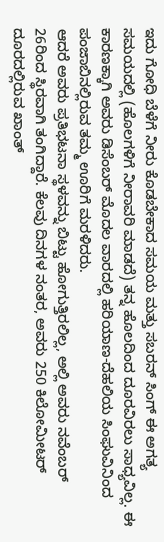ಇದು ಗೋಧಿ ಬೆಳೆಗೆ ನೀರು ಕೊಡಬೇಕಾದ ಸಮಯ ಮತ್ತು ಸಬರನ್ ಸಿಂಗ್ ಈ ಅಗತ್ಯ ಸಮಯದಲ್ಲಿ (ಹೊಲಗಳಿಗೆ ನೀರಾವರಿ ಮಾಡದೆ) ತನ್ನ ಹೊಲದಿಂದ ದೂರವಿರಲು ಸಾಧ್ಯವಿಲ್ಲ. ಈ ಕಾರಣಕ್ಕಾಗಿ ಅವರು ಡಿಸೆಂಬರ್ ಮೊದಲ ವಾರದಲ್ಲಿ ಹರಿಯಾಣ-ದೆಹಲಿಯ ಸಿಂಘುವಿನಿಂದ ಪಂಜಾಬಿನಲ್ಲಿರುವ ತಮ್ಮ ಊರಿಗೆ ಮರಳಿದರು.
ಆದರೆ ಅವರು ಪ್ರತಿಭಟನಾ ಸ್ಥಳವನ್ನು ಬಿಟ್ಟು ಹೋಗುತ್ತಿರಲಿಲ್ಲ, ಅಲ್ಲಿ ಅವರು ನವೆಂಬರ್ 26ರಿಂದ ಸ್ಥಿರವಾಗಿ ತಂಗಿದ್ದಾರೆ. ಕೆಲವು ದಿನಗಳ ನಂತರ, ಅವರು 250 ಕಿಲೋಮೀಟರ್ ದೂರದಲ್ಲಿರುವ ಖಾಂತ್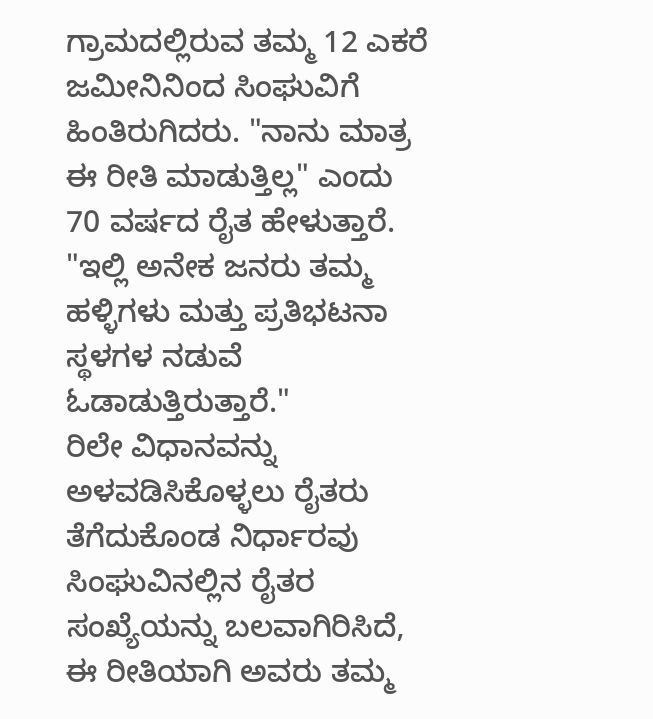ಗ್ರಾಮದಲ್ಲಿರುವ ತಮ್ಮ 12 ಎಕರೆ ಜಮೀನಿನಿಂದ ಸಿಂಘುವಿಗೆ ಹಿಂತಿರುಗಿದರು. "ನಾನು ಮಾತ್ರ ಈ ರೀತಿ ಮಾಡುತ್ತಿಲ್ಲ" ಎಂದು 70 ವರ್ಷದ ರೈತ ಹೇಳುತ್ತಾರೆ. "ಇಲ್ಲಿ ಅನೇಕ ಜನರು ತಮ್ಮ ಹಳ್ಳಿಗಳು ಮತ್ತು ಪ್ರತಿಭಟನಾ ಸ್ಥಳಗಳ ನಡುವೆ ಓಡಾಡುತ್ತಿರುತ್ತಾರೆ."
ರಿಲೇ ವಿಧಾನವನ್ನು ಅಳವಡಿಸಿಕೊಳ್ಳಲು ರೈತರು ತೆಗೆದುಕೊಂಡ ನಿರ್ಧಾರವು ಸಿಂಘುವಿನಲ್ಲಿನ ರೈತರ ಸಂಖ್ಯೆಯನ್ನು ಬಲವಾಗಿರಿಸಿದೆ, ಈ ರೀತಿಯಾಗಿ ಅವರು ತಮ್ಮ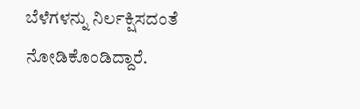ಬೆಳೆಗಳನ್ನು ನಿರ್ಲಕ್ಷಿಸದಂತೆ ನೋಡಿಕೊಂಡಿದ್ದಾರೆ.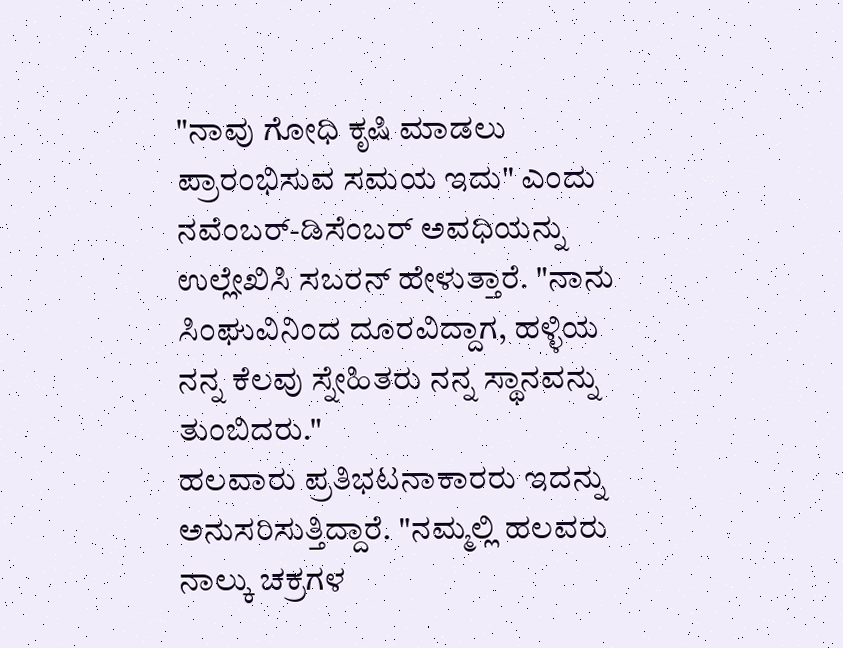"ನಾವು ಗೋಧಿ ಕೃಷಿ ಮಾಡಲು ಪ್ರಾರಂಭಿಸುವ ಸಮಯ ಇದು" ಎಂದು ನವೆಂಬರ್-ಡಿಸೆಂಬರ್ ಅವಧಿಯನ್ನು ಉಲ್ಲೇಖಿಸಿ ಸಬರನ್ ಹೇಳುತ್ತಾರೆ. "ನಾನು ಸಿಂಘುವಿನಿಂದ ದೂರವಿದ್ದಾಗ, ಹಳ್ಳಿಯ ನನ್ನ ಕೆಲವು ಸ್ನೇಹಿತರು ನನ್ನ ಸ್ಥಾನವನ್ನು ತುಂಬಿದರು."
ಹಲವಾರು ಪ್ರತಿಭಟನಾಕಾರರು ಇದನ್ನು ಅನುಸರಿಸುತ್ತಿದ್ದಾರೆ. "ನಮ್ಮಲ್ಲಿ ಹಲವರು ನಾಲ್ಕು ಚಕ್ರಗಳ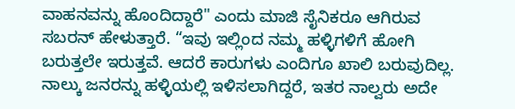ವಾಹನವನ್ನು ಹೊಂದಿದ್ದಾರೆ" ಎಂದು ಮಾಜಿ ಸೈನಿಕರೂ ಆಗಿರುವ ಸಬರನ್ ಹೇಳುತ್ತಾರೆ. “ಇವು ಇಲ್ಲಿಂದ ನಮ್ಮ ಹಳ್ಳಿಗಳಿಗೆ ಹೋಗಿ ಬರುತ್ತಲೇ ಇರುತ್ತವೆ. ಆದರೆ ಕಾರುಗಳು ಎಂದಿಗೂ ಖಾಲಿ ಬರುವುದಿಲ್ಲ. ನಾಲ್ಕು ಜನರನ್ನು ಹಳ್ಳಿಯಲ್ಲಿ ಇಳಿಸಲಾಗಿದ್ದರೆ, ಇತರ ನಾಲ್ವರು ಅದೇ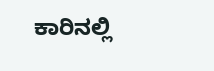ಕಾರಿನಲ್ಲಿ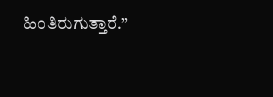ಹಿಂತಿರುಗುತ್ತಾರೆ.”